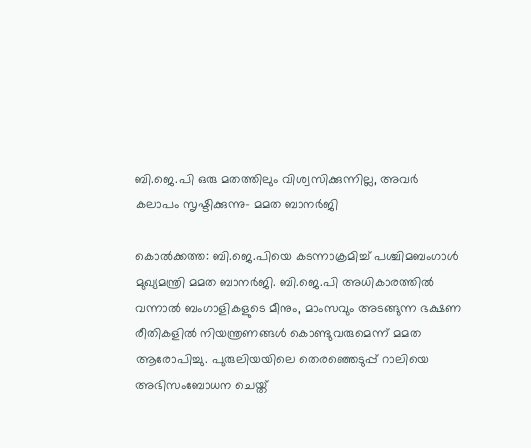ബി.ജെ.പി ഒരു മതത്തിലും വിശ്വസിക്കുന്നില്ല, അവർ കലാപം സൃഷ്ടിക്കുന്നു- മമത ബാനർജി

കൊൽക്കത്ത: ബി.ജെ.പിയെ കടന്നാക്രമിച്ച് പശ്ചിമബംഗാൾ മുഖ്യമന്ത്രി മമത ബാനർജി. ബി.ജെ.പി അധികാരത്തിൽ വന്നാൽ ബംഗാളികളുടെ മീനും, മാംസവും അടങ്ങുന്ന ഭക്ഷണ രീതികളിൽ നിയന്ത്രണങ്ങൾ കൊണ്ടുവരുമെന്ന് മമത ആരോപിച്ചു. പുരുലിയയിലെ തെരഞ്ഞെടുപ്പ് റാലിയെ അഭിസംബോധന ചെയ്ത്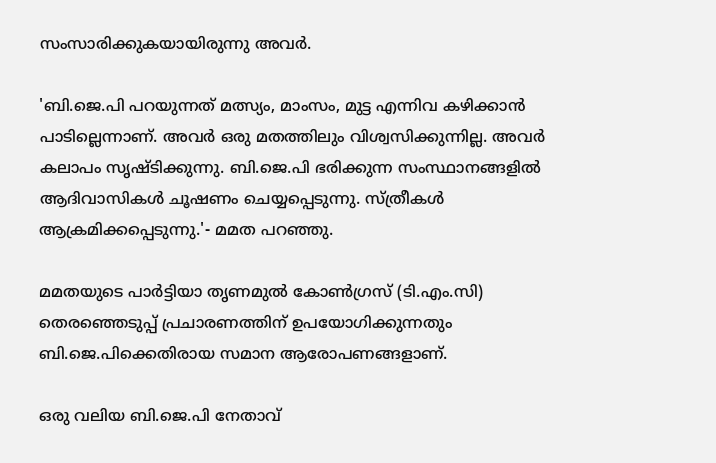സംസാരിക്കുകയായിരുന്നു അവർ.

'ബി.ജെ.പി പറയുന്നത് മത്സ്യം, മാംസം, മുട്ട എന്നിവ കഴിക്കാൻ പാടില്ലെന്നാണ്. അവർ ഒരു മതത്തിലും വിശ്വസിക്കുന്നില്ല. അവർ കലാപം സൃഷ്ടിക്കുന്നു. ബി.ജെ.പി ഭരിക്കുന്ന സംസ്ഥാനങ്ങളിൽ ആദിവാസികൾ ചൂഷണം ചെയ്യപ്പെടുന്നു. സ്ത്രീകൾ ആക്രമിക്കപ്പെടുന്നു.'- മമത പറഞ്ഞു.

മമതയുടെ പാർട്ടിയാ തൃണമുൽ കോൺഗ്രസ് (ടി.എം.സി) തെരഞ്ഞെടുപ്പ് പ്രചാരണത്തിന് ഉപയോഗിക്കുന്നതും ബി.ജെ.പിക്കെതിരായ സമാന ആരോപണങ്ങളാണ്.

ഒരു വലിയ ബി.ജെ.പി നേതാവ്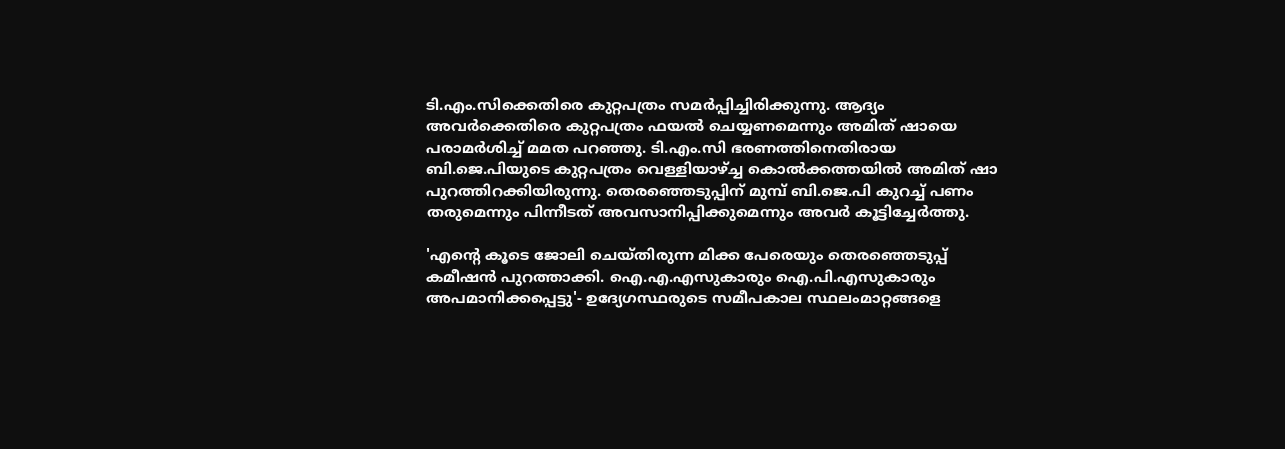ടി.എം.സിക്കെതിരെ കുറ്റപത്രം സമർപ്പിച്ചിരിക്കുന്നു. ആദ്യം അവർക്കെതിരെ കുറ്റപത്രം ഫയൽ ചെയ്യണമെന്നും അമിത് ഷായെ പരാമർശിച്ച് മമത പറഞ്ഞു. ടി.എം.സി ഭരണത്തിനെതിരായ ബി.ജെ.പിയുടെ കുറ്റപത്രം വെള്ളിയാഴ്ച്ച കൊൽക്കത്തയിൽ അമിത് ഷാ പുറത്തിറക്കിയിരുന്നു. തെരഞ്ഞെടുപ്പിന് മുമ്പ് ബി.ജെ.പി കുറച്ച് പണം തരുമെന്നും പിന്നീടത് അവസാനിപ്പിക്കുമെന്നും അവർ കൂട്ടിച്ചേർത്തു.

'എന്‍റെ കൂടെ ജോലി ചെയ്തിരുന്ന മിക്ക പേരെയും തെരഞ്ഞെടുപ്പ് കമീഷൻ പുറത്താക്കി. ഐ.എ.എസുകാരും ഐ.പി.എസുകാരും അപമാനിക്കപ്പെട്ടു'- ഉദ്യേഗസ്ഥരുടെ സമീപകാല സ്ഥലംമാറ്റങ്ങളെ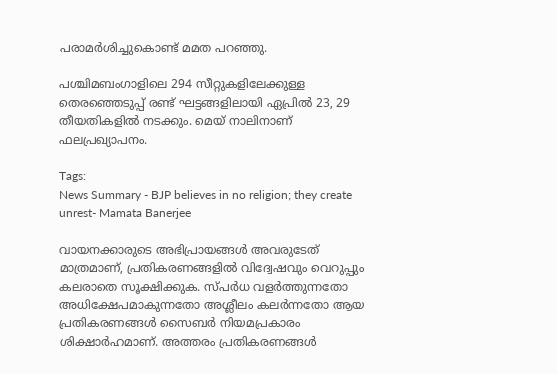പരാമർശിച്ചുകൊണ്ട് മമത പറഞ്ഞു.

പശ്ചിമബംഗാളിലെ 294 സീറ്റുകളിലേക്കുള്ള തെരഞ്ഞെടുപ്പ് രണ്ട് ഘട്ടങ്ങളിലായി ഏപ്രിൽ 23, 29 തീയതികളിൽ നടക്കും. മെയ് നാലിനാണ് ഫലപ്രഖ്യാപനം.

Tags:
News Summary - BJP believes in no religion; they create unrest- Mamata Banerjee

വായനക്കാരുടെ അഭിപ്രായങ്ങള്‍ അവരുടേത് മാത്രമാണ്, പ്രതികരണങ്ങളിൽ വിദ്വേഷവും വെറുപ്പും കലരാതെ സൂക്ഷിക്കുക. സ്പർധ വളർത്തുന്നതോ അധിക്ഷേപമാകുന്നതോ അശ്ലീലം കലർന്നതോ ആയ പ്രതികരണങ്ങൾ സൈബർ നിയമപ്രകാരം ശിക്ഷാർഹമാണ്. അത്തരം പ്രതികരണങ്ങൾ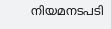നിയമനടപടി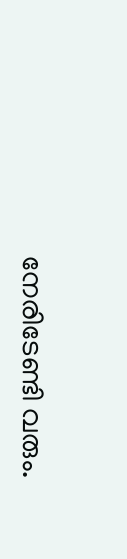നേരിടേണ്ടി വരും.